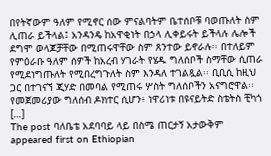በየትኛውም ዓለም የሚኖር ሰው ምናልባትም ቤተሰቦቹ ባወጡለት ስም ሊጠራ ይችላል፤ አንዳንዴ ከአዋቂነት በኃላ ሊቀይሩት ይችላሉ ሌሎች ደግሞ ወላጆቻቸው በሚጠሩዋቸው ስም ጸንተው ይኖራሉ፡፡ በተለይም የምዕራቡ ዓለም ሰዎች ከአረብ ሃገራት የሄዱ ግለሰቦች ስማቸው ሲጠራ የሚደነግጡለት የሚበረግጉለት ስም እንዳለ ተገልጿል፡፡ ቢቢሲ ከዚህ ጋር በተገናኘ ጂሃድ በመባል የሚጠሩ ሦስት ግለሰቦችን አናግሮዋል፡፡ የመጀመሪያው ግለሰብ ዶክተር ሲሆን፥ ነዋሪነቱ በዩናይትድ ስቴትስ ቺካጎ […]
The post ባለቤቴ አደባባይ ላይ በስሜ ጠርታኝ አታውቅም appeared first on Ethiopian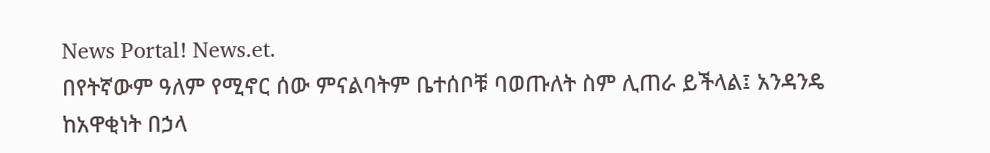News Portal! News.et.
በየትኛውም ዓለም የሚኖር ሰው ምናልባትም ቤተሰቦቹ ባወጡለት ስም ሊጠራ ይችላል፤ አንዳንዴ ከአዋቂነት በኃላ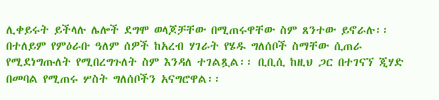ሊቀይሩት ይችላሉ ሌሎች ደግሞ ወላጆቻቸው በሚጠሩዋቸው ስም ጸንተው ይኖራሉ፡፡ በተለይም የምዕራቡ ዓለም ሰዎች ከአረብ ሃገራት የሄዱ ግለሰቦች ስማቸው ሲጠራ የሚደነግጡለት የሚበረግጉለት ስም እንዳለ ተገልጿል፡፡ ቢቢሲ ከዚህ ጋር በተገናኘ ጂሃድ በመባል የሚጠሩ ሦስት ግለሰቦችን አናግሮዋል፡፡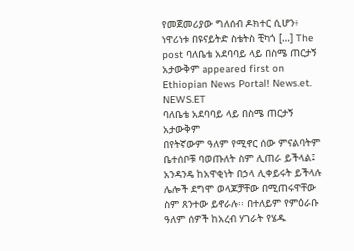የመጀመሪያው ግለሰብ ዶክተር ሲሆን፥ ነዋሪነቱ በዩናይትድ ስቴትስ ቺካጎ […] The post ባለቤቴ አደባባይ ላይ በስሜ ጠርታኝ አታውቅም appeared first on Ethiopian News Portal! News.et.
NEWS.ET
ባለቤቴ አደባባይ ላይ በስሜ ጠርታኝ አታውቅም
በየትኛውም ዓለም የሚኖር ሰው ምናልባትም ቤተሰቦቹ ባወጡለት ስም ሊጠራ ይችላል፤ አንዳንዴ ከአዋቂነት በኃላ ሊቀይሩት ይችላሉ ሌሎች ደግሞ ወላጆቻቸው በሚጠሩዋቸው ስም ጸንተው ይኖራሉ፡፡ በተለይም የምዕራቡ ዓለም ሰዎች ከአረብ ሃገራት የሄዱ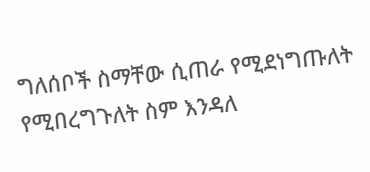ግለሰቦች ስማቸው ሲጠራ የሚደነግጡለት የሚበረግጉለት ስም እንዳለ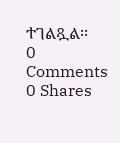ተገልጿል፡፡
0 Comments 0 Shares